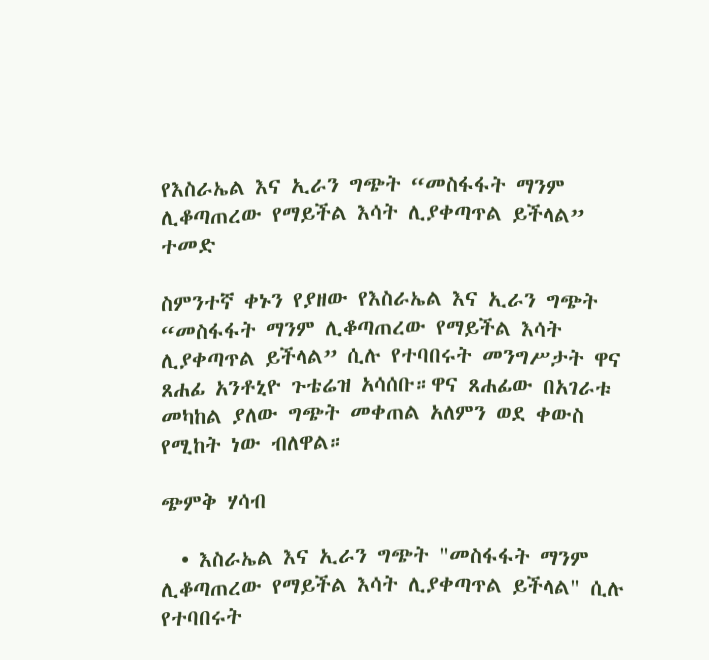የእስራኤል እና ኢራን ግጭት “መስፋፋት ማንም ሊቆጣጠረው የማይችል እሳት ሊያቀጣጥል ይችላል” ተመድ

ስምንተኛ ቀኑን የያዘው የእስራኤል እና ኢራን ግጭት “መስፋፋት ማንም ሊቆጣጠረው የማይችል እሳት ሊያቀጣጥል ይችላል” ሲሉ የተባበሩት መንግሥታት ዋና ጸሐፊ አንቶኒዮ ጉቴሬዝ አሳሰቡ።ዋና ጸሐፊው በአገራቱ መካከል ያለው ግጭት መቀጠል አለምን ወደ ቀውስ የሚከት ነው ብለዋል።

ጭምቅ ሃሳብ

  • እስራኤል እና ኢራን ግጭት "መስፋፋት ማንም ሊቆጣጠረው የማይችል እሳት ሊያቀጣጥል ይችላል" ሲሉ የተባበሩት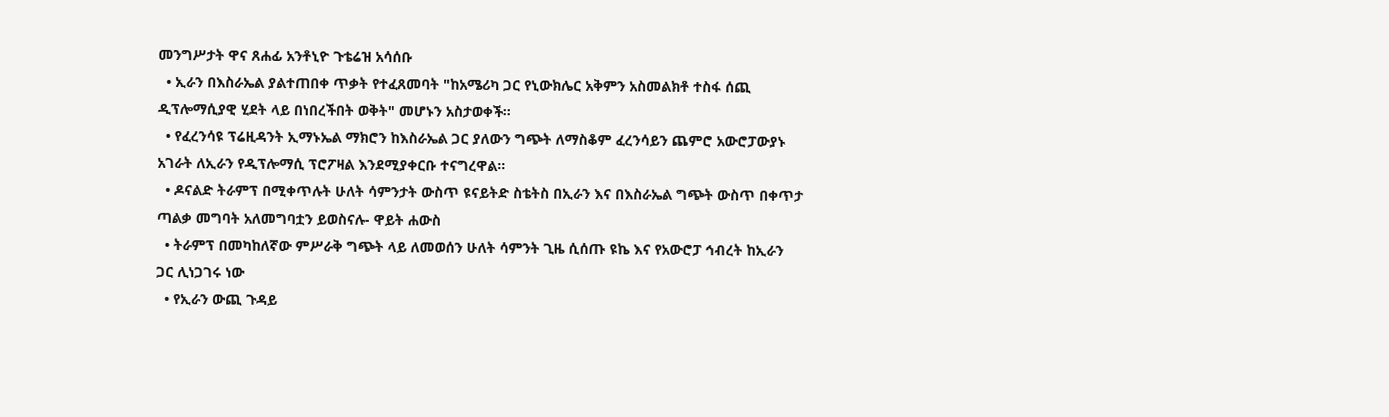መንግሥታት ዋና ጸሐፊ አንቶኒዮ ጉቴሬዝ አሳሰቡ
  • ኢራን በእስራኤል ያልተጠበቀ ጥቃት የተፈጸመባት "ከአሜሪካ ጋር የኒውክሌር አቅምን አስመልክቶ ተስፋ ሰጪ ዲፕሎማሲያዊ ሂደት ላይ በነበረችበት ወቅት" መሆኑን አስታወቀች።
  • የፈረንሳዩ ፕሬዚዳንት ኢማኑኤል ማክሮን ከእስራኤል ጋር ያለውን ግጭት ለማስቆም ፈረንሳይን ጨምሮ አውሮፓውያኑ አገራት ለኢራን የዲፕሎማሲ ፕሮፖዛል እንደሚያቀርቡ ተናግረዋል።
  • ዶናልድ ትራምፕ በሚቀጥሉት ሁለት ሳምንታት ውስጥ ዩናይትድ ስቴትስ በኢራን እና በእስራኤል ግጭት ውስጥ በቀጥታ ጣልቃ መግባት አለመግባቷን ይወስናሉ- ዋይት ሐውስ
  • ትራምፕ በመካከለኛው ምሥራቅ ግጭት ላይ ለመወሰን ሁለት ሳምንት ጊዜ ሲሰጡ ዩኬ እና የአውሮፓ ኅብረት ከኢራን ጋር ሊነጋገሩ ነው
  • የኢራን ውጪ ጉዳይ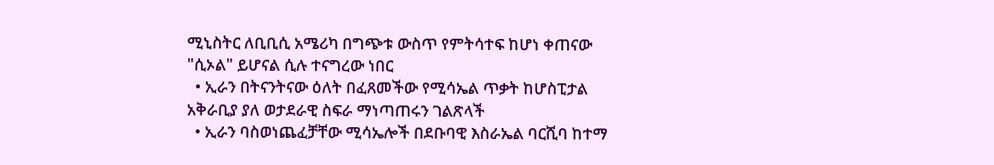ሚኒስትር ለቢቢሲ አሜሪካ በግጭቱ ውስጥ የምትሳተፍ ከሆነ ቀጠናው "ሲኦል" ይሆናል ሲሉ ተናግረው ነበር
  • ኢራን በትናንትናው ዕለት በፈጸመችው የሚሳኤል ጥቃት ከሆስፒታል አቅራቢያ ያለ ወታደራዊ ስፍራ ማነጣጠሩን ገልጽላች
  • ኢራን ባስወነጨፈቻቸው ሚሳኤሎች በደቡባዊ እስራኤል ባርሺባ ከተማ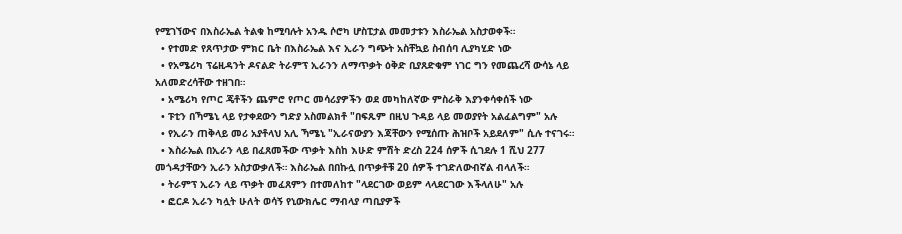የሚገኘውና በእስራኤል ትልቁ ከሚባሉት አንዱ ሶሮካ ሆስፒታል መመታቱን እስራኤል አስታወቀች።
  • የተመድ የጸጥታው ምክር ቤት በእስራኤል እና ኢራን ግጭት አስቸኳይ ስብሰባ ሊያካሂድ ነው
  • የአሜሪካ ፕሬዚዳንት ዶናልድ ትራምፕ ኢራንን ለማጥቃት ዕቅድ ቢያጸድቁም ነገር ግን የመጨረሻ ውሳኔ ላይ አለመድረሳቸው ተዘገበ።
  • አሜሪካ የጦር ጄቶችን ጨምሮ የጦር መሳሪያዎችን ወደ መካከለኛው ምስራቅ እያንቀሳቀሰች ነው
  • ፑቲን በኻሜኒ ላይ የታቀደውን ግድያ አስመልክቶ "በፍጹም በዚህ ጉዳይ ላይ መወያየት አልፈልግም" አሉ
  • የኢራን ጠቅላይ መሪ አያቶላህ አሊ ኻሜኒ "ኢራናውያን እጃቸውን የሚሰጡ ሕዝቦች አይደለም" ሲሉ ተናገሩ።
  • እስራኤል በኢራን ላይ በፈጸመችው ጥቃት እስከ እሁድ ምሽት ድረስ 224 ሰዎች ሲገደሉ 1 ሺህ 277 መጎዳታቸውን ኢራን አስታውቃለች። እስራኤል በበኩሏ በጥቃቶቹ 20 ሰዎች ተገድለውብኛል ብላለች።
  • ትራምፕ ኢራን ላይ ጥቃት መፈጸምን በተመለከተ "ላደርገው ወይም ላላደርገው እችላለሁ" አሉ
  • ፎርዶ ኢራን ካሏት ሁለት ወሳኝ የኒውክሌር ማብላያ ጣቢያዎች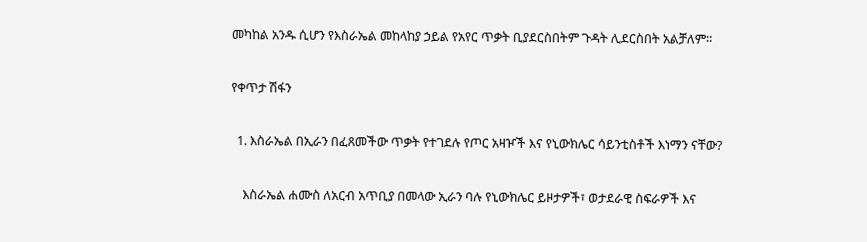መካከል አንዱ ሲሆን የእስራኤል መከላከያ ኃይል የአየር ጥቃት ቢያደርስበትም ጉዳት ሊደርስበት አልቻለም።

የቀጥታ ሽፋን

  1. እስራኤል በኢራን በፈጸመችው ጥቃት የተገደሉ የጦር አዛዦች እና የኒውክሌር ሳይንቲስቶች እነማን ናቸው?

    እስራኤል ሐሙስ ለአርብ አጥቢያ በመላው ኢራን ባሉ የኒውክሌር ይዞታዎች፣ ወታደራዊ ስፍራዎች እና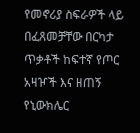የመኖሪያ ስፍራዎች ላይ በፈጸመቻቸው በርካታ ጥቃቶች ከፍተኛ የጦር አዛዦች እና ዘጠኝ የኒውክሌር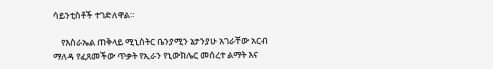ሳይንቲስቶች ተገድለዋል።

    የእስራኤል ጠቅላይ ሚኒስትር ቤንያሚን ኔታንያሁ አገራቸው አርብ ማለዳ የፈጸመችው ጥቃት የኢራን የኒውክሌር መሰረተ ልማት እና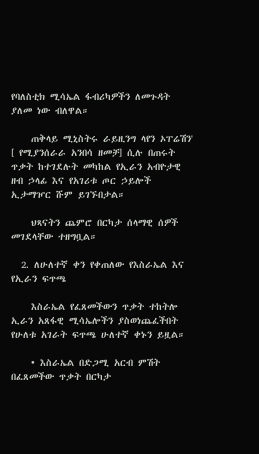የባለስቲክ ሚሳኤል ፋብሪካዎችን ለመጉዳት ያለመ ነው ብለዋል።

    ጠቅላይ ሚኒስትሩ ራይዚንግ ላየን ኦፐሬሽን' [ የሚያንሰራራ አንበሳ ዘመቻ] ሲሉ በጠሩት ጥቃት ከተገደሉት መካከል የኢራን አብዮታዊ ዘብ ኃላፊ እና የአገሪቱ ጦር ኃይሎች ኢታማዦር ሹም ይገኙበታል።

    ህጻናትን ጨምሮ በርካታ ሰላማዊ ሰዎች መገደላቸው ተዘግቧል።

  2. ለሁለተኛ ቀን የቀጠለው የእስራኤል እና የኢራን ፍጥጫ

    እስራኤል የፈጸመችውን ጥቃት ተከትሎ ኢራን አጸፋዊ ሚሳኤሎችን ያስወነጨፈችበት የሁለቱ አገራት ፍጥጫ ሁለተኛ ቀኑን ይዟል።

    • እስራኤል በድጋሚ አርብ ምሽት በፈጸመችው ጥቃት በርካታ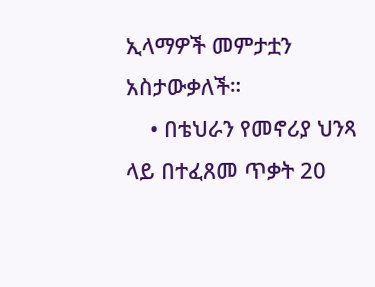ኢላማዎች መምታቷን አስታውቃለች።
    • በቴህራን የመኖሪያ ህንጻ ላይ በተፈጸመ ጥቃት 20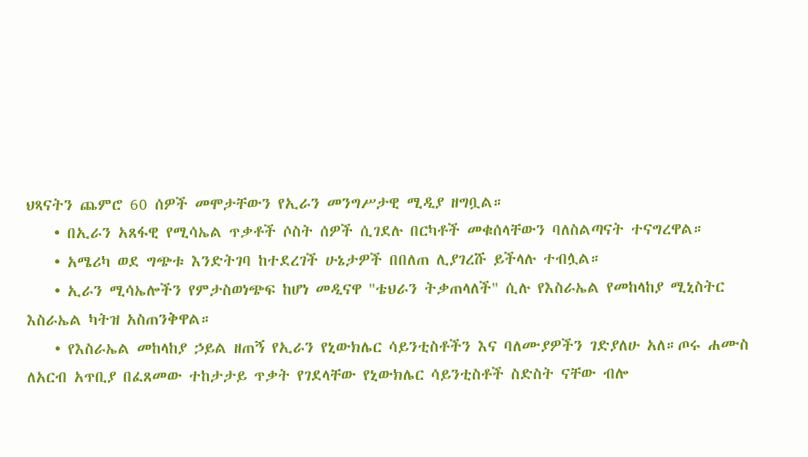ህጻናትን ጨምሮ 60 ሰዎች መሞታቸውን የኢራን መንግሥታዊ ሚዲያ ዘግቧል።
    • በኢራን አጸፋዊ የሚሳኤል ጥቃቶች ሶስት ሰዎች ሲገደሉ በርካቶች መቁሰላቸውን ባለስልጣናት ተናግረዋል።
    • አሜሪካ ወደ ግጭቱ እንድትገባ ከተደረገች ሁኔታዎች በበለጠ ሊያገረሹ ይችላሉ ተብሏል።
    • ኢራን ሚሳኤሎችን የምታስወነጭፍ ከሆነ መዲናዋ "ቴህራን ትቃጠላለች" ሲሉ የእስራኤል የመከላከያ ሚኒስትር እስራኤል ካትዝ አስጠንቅዋል።
    • የእስራኤል መከላከያ ኃይል ዘጠኝ የኢራን የኒውክሌር ሳይንቲስቶችን እና ባለሙያዎችን ገድያለሁ አለ።ጦሩ ሐሙስ ለአርብ አጥቢያ በፈጸመው ተከታታይ ጥቃት የገደላቸው የኒውክሌር ሳይንቲስቶች ስድስት ናቸው ብሎ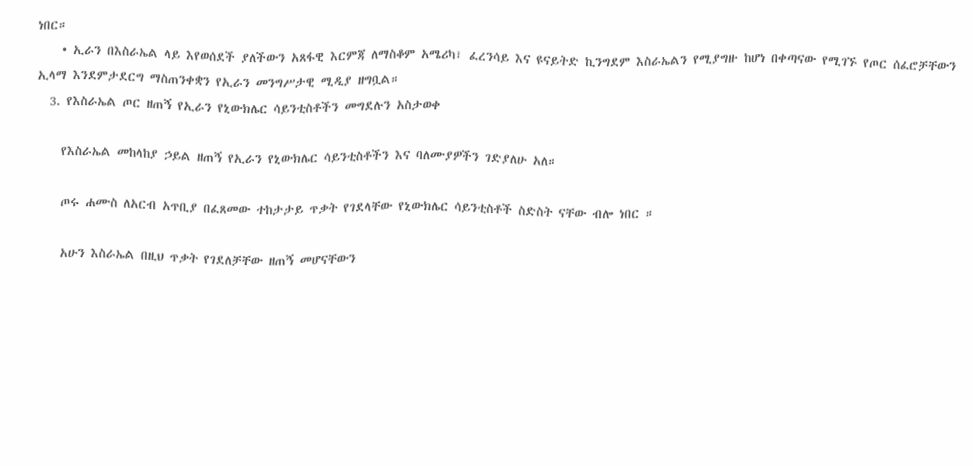ነበር።
    • ኢራን በእስራኤል ላይ እየወሰደች ያለችውን አጸፋዊ እርምጃ ለማስቆም አሜሪካ፣ ፈረንሳይ እና ዩናይትድ ኪንግደም እስራኤልን የሚያግዙ ከሆነ በቀጣናው የሚገኙ የጦር ሰፈሮቻቸውን ኢላማ እንደምታደርግ ማስጠንቀቋን የኢራን መንግሥታዊ ሚዲያ ዘግቧል።
  3. የእስራኤል ጦር ዘጠኝ የኢራን የኒውክሌር ሳይንቲስቶችን መግደሉን አስታወቀ

    የእስራኤል መከላከያ ኃይል ዘጠኝ የኢራን የኒውክሌር ሳይንቲስቶችን እና ባለሙያዎችን ገድያለሁ አለ።

    ጦሩ ሐሙስ ለአርብ አጥቢያ በፈጸመው ተከታታይ ጥቃት የገደላቸው የኒውክሌር ሳይንቲስቶች ስድስት ናቸው ብሎ ነበር ።

    አሁን እስራኤል በዚህ ጥቃት የገደለቻቸው ዘጠኝ መሆናቸውን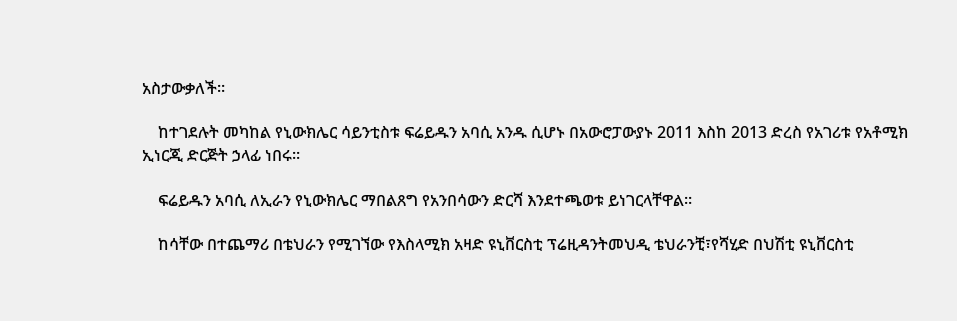አስታውቃለች።

    ከተገደሉት መካከል የኒውክሌር ሳይንቲስቱ ፍሬይዱን አባሲ አንዱ ሲሆኑ በአውሮፓውያኑ 2011 እስከ 2013 ድረስ የአገሪቱ የአቶሚክ ኢነርጂ ድርጅት ኃላፊ ነበሩ።

    ፍሬይዱን አባሲ ለኢራን የኒውክሌር ማበልጸግ የአንበሳውን ድርሻ እንደተጫወቱ ይነገርላቸዋል።

    ከሳቸው በተጨማሪ በቴህራን የሚገኘው የእስላሚክ አዛድ ዩኒቨርስቲ ፕሬዚዳንትመህዲ ቴህራንቺ፣የሻሂድ በህሽቲ ዩኒቨርስቲ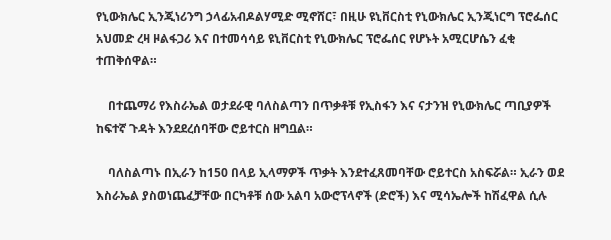የኒውክሌር ኢንጂነሪንግ ኃላፊአብዶልሃሚድ ሚኖሸር፣ በዚሁ ዩኒቨርስቲ የኒውክሌር ኢንጂነርግ ፕሮፌሰር አህመድ ረዛ ዞልፋጋሪ እና በተመሳሳይ ዩኒቨርስቲ የኒውክሌር ፕሮፌሰር የሆኑት አሚርሆሴን ፈቂ ተጠቅሰዋል።

    በተጨማሪ የእስራኤል ወታደራዊ ባለስልጣን በጥቃቶቹ የኢስፋን እና ናታንዝ የኒውክሌር ጣቢያዎች ከፍተኛ ጉዳት እንደደረሰባቸው ሮይተርስ ዘግቧል።

    ባለስልጣኑ በኢራን ከ150 በላይ ኢላማዎች ጥቃት እንደተፈጸመባቸው ሮይተርስ አስፍሯል። ኢራን ወደ እስራኤል ያስወነጨፈቻቸው በርካቶቹ ሰው አልባ አውሮፕላኖች (ድሮች) እና ሚሳኤሎች ከሽፈዋል ሲሉ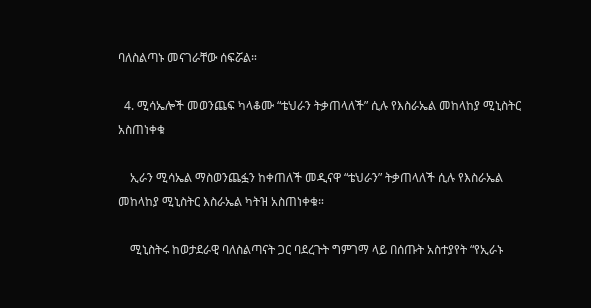ባለስልጣኑ መናገራቸው ሰፍሯል።

  4. ሚሳኤሎች መወንጨፍ ካላቆሙ “ቴህራን ትቃጠላለች” ሲሉ የእስራኤል መከላከያ ሚኒስትር አስጠነቀቁ

    ኢራን ሚሳኤል ማስወንጨፏን ከቀጠለች መዲናዋ “ቴህራን” ትቃጠላለች ሲሉ የእስራኤል መከላከያ ሚኒስትር እስራኤል ካትዝ አስጠነቀቁ።

    ሚኒስትሩ ከወታደራዊ ባለስልጣናት ጋር ባደረጉት ግምገማ ላይ በሰጡት አስተያየት “የኢራኑ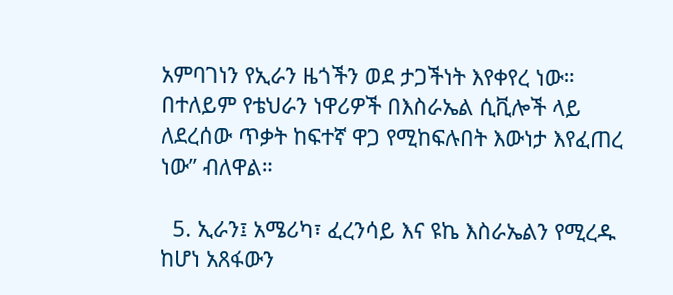አምባገነን የኢራን ዜጎችን ወደ ታጋችነት እየቀየረ ነው። በተለይም የቴህራን ነዋሪዎች በእስራኤል ሲቪሎች ላይ ለደረሰው ጥቃት ከፍተኛ ዋጋ የሚከፍሉበት እውነታ እየፈጠረ ነው” ብለዋል።

  5. ኢራን፤ አሜሪካ፣ ፈረንሳይ እና ዩኬ እስራኤልን የሚረዱ ከሆነ አጸፋውን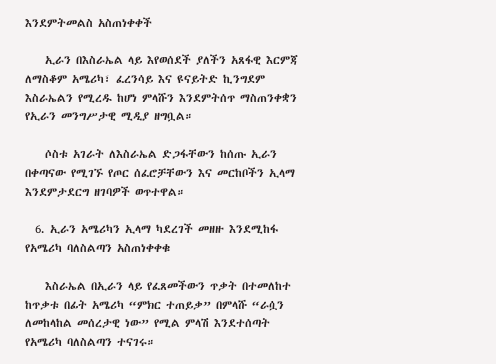እንደምትመልስ አስጠነቀቀች

    ኢራን በእስራኤል ላይ እየወሰደች ያለችን አጸፋዊ እርምጃ ለማስቆም አሜሪካ፣ ፈረንሳይ እና ዩናይትድ ኪንግደም እስራኤልን የሚረዱ ከሆነ ምላሹን እንደምትሰጥ ማስጠንቀቋን የኢራን መንግሥታዊ ሚዲያ ዘግቧል።

    ሶስቱ አገራት ለእስራኤል ድጋፋቸውን ከሰጡ ኢራን በቀጣናው የሚገኙ የጦር ሰፈሮቻቸውን እና መርከቦችን ኢላማ እንደምታደርግ ዘገባዎች ወጥተዋል።

  6. ኢራን አሜሪካን ኢላማ ካደረገች መዘዙ እንደሚከፋ የአሜሪካ ባለስልጣን አስጠነቀቀቁ

    እስራኤል በኢራን ላይ የፈጸመችውን ጥቃት በተመለከተ ከጥቃቱ በፊት አሜሪካ “ምክር ተጠይቃ” በምላሹ “ራሷን ለመከላከል መሰረታዊ ነው” የሚል ምላሽ እንደተሰጣት የአሜሪካ ባለስልጣን ተናገሩ።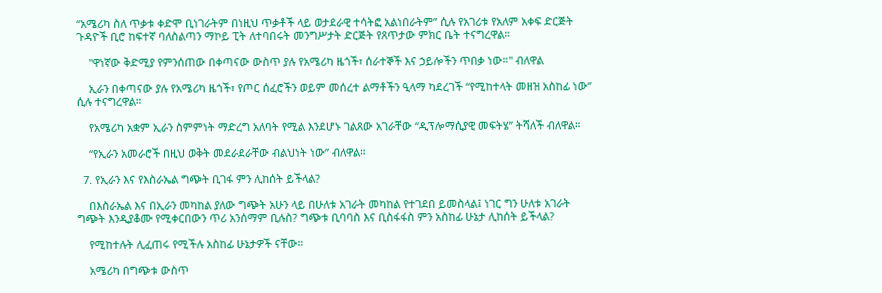“አሜሪካ ስለ ጥቃቱ ቀድሞ ቢነገራትም በነዚህ ጥቃቶች ላይ ወታደራዊ ተሳትፎ አልነበራትም” ሲሉ የአገሪቱ የአለም አቀፍ ድርጅት ጉዳዮች ቢሮ ከፍተኛ ባለስልጣን ማኮይ ፒት ለተባበሩት መንግሥታት ድርጅት የጸጥታው ምክር ቤት ተናግረዋል።

    "ዋነኛው ቅድሚያ የምንሰጠው በቀጣናው ውስጥ ያሉ የአሜሪካ ዜጎች፣ ሰራተኞች እና ኃይሎችን ጥበቃ ነው።" ብለዋል

    ኢራን በቀጣናው ያሉ የአሜሪካ ዜጎች፣ የጦር ሰፈሮችን ወይም መሰረተ ልማቶችን ዒላማ ካደረገች “የሚከተላት መዘዝ አስከፊ ነው” ሲሉ ተናግረዋል።

    የአሜሪካ አቋም ኢራን ስምምነት ማድረግ አለባት የሚል እንደሆኑ ገልጸው አገራቸው “ዲፕሎማሲያዊ መፍትሄ” ትሻለች ብለዋል።

    “የኢራን አመራሮች በዚህ ወቅት መደራደራቸው ብልህነት ነው” ብለዋል።

  7. የኢራን እና የእስራኤል ግጭት ቢገፋ ምን ሊከሰት ይችላል?

    በእስራኤል እና በኢራን መካከል ያለው ግጭት አሁን ላይ በሁለቱ አገራት መካከል የተገደበ ይመስላል፤ ነገር ግን ሁለቱ አገራት ግጭት እንዲያቆሙ የሚቀርበውን ጥሪ አንሰማም ቢሉስ? ግጭቱ ቢባባስ እና ቢስፋፋስ ምን አስከፊ ሁኔታ ሊከሰት ይችላል?

    የሚከተሉት ሊፈጠሩ የሚችሉ አስከፊ ሁኔታዎች ናቸው።

    አሜሪካ በግጭቱ ውስጥ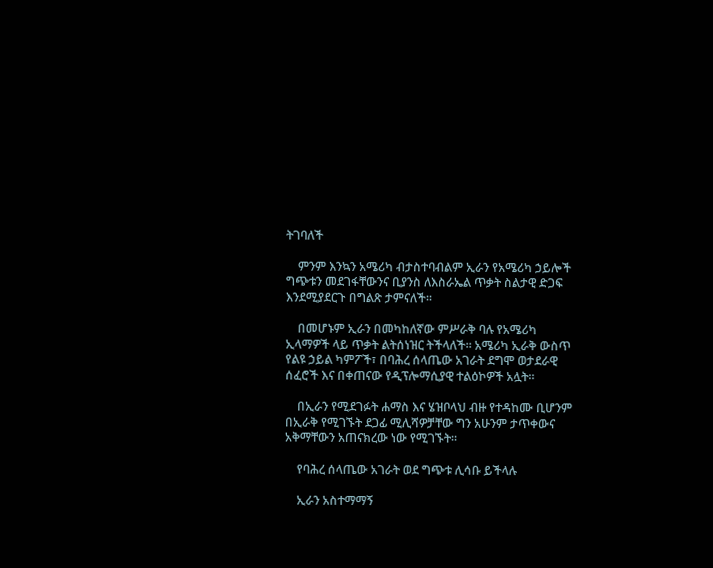ትገባለች

    ምንም እንኳን አሜሪካ ብታስተባብልም ኢራን የአሜሪካ ኃይሎች ግጭቱን መደገፋቸውንና ቢያንስ ለእስራኤል ጥቃት ስልታዊ ድጋፍ እንደሚያደርጉ በግልጽ ታምናለች።

    በመሆኑም ኢራን በመካከለኛው ምሥራቅ ባሉ የአሜሪካ ኢላማዎች ላይ ጥቃት ልትሰነዝር ትችላለች። አሜሪካ ኢራቅ ውስጥ የልዩ ኃይል ካምፖች፣ በባሕረ ሰላጤው አገራት ደግሞ ወታደራዊ ሰፈሮች እና በቀጠናው የዲፕሎማሲያዊ ተልዕኮዎች አሏት።

    በኢራን የሚደገፉት ሐማስ እና ሄዝቦላህ ብዙ የተዳከሙ ቢሆንም በኢራቅ የሚገኙት ደጋፊ ሚሊሻዎቻቸው ግን አሁንም ታጥቀውና አቅማቸውን አጠናክረው ነው የሚገኙት።

    የባሕረ ሰላጤው አገራት ወደ ግጭቱ ሊሳቡ ይችላሉ

    ኢራን አስተማማኝ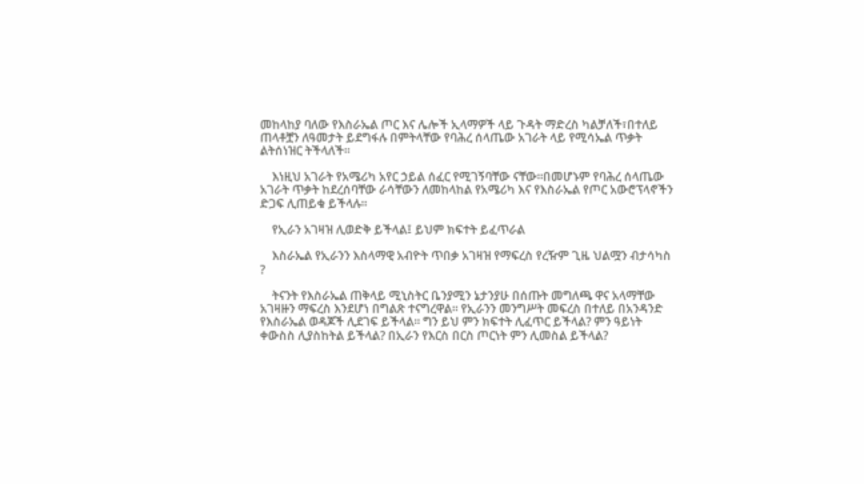መከላከያ ባለው የእስራኤል ጦር እና ሌሎች ኢላማዎች ላይ ጉዳት ማድረስ ካልቻለች፣በተለይ ጠላቶቿን ለዓመታት ይደግፋሉ በምትላቸው የባሕረ ሰላጤው አገራት ላይ የሚሳኤል ጥቃት ልትሰነዝር ትችላለች።

    እነዚህ አገራት የአሜሪካ አየር ኃይል ሰፈር የሚገኝባቸው ናቸው።በመሆኑም የባሕረ ሰላጤው አገራት ጥቃት ከደረሰባቸው ራሳቸውን ለመከላከል የአሜሪካ እና የእስራኤል የጦር አውሮፕላኖችን ድጋፍ ሊጠይቁ ይችላሉ።

    የኢራን አገዛዝ ሊወድቅ ይችላል፤ ይህም ክፍተት ይፈጥራል

    እስራኤል የኢራንን እስላማዊ አብዮት ጥበቃ አገዛዝ የማፍረስ የረዥም ጊዜ ህልሟን ብታሳካስ ?

    ትናንት የእስራኤል ጠቅላይ ሚኒስትር ቤንያሚን ኔታንያሁ በሰጡት መግለጫ ዋና አላማቸው አገዛዙን ማፍረስ እንደሆነ በግልጽ ተናግረዋል። የኢራንን መንግሥት መፍረስ በተለይ በአንዳንድ የእስራኤል ወዳጆች ሊደገፍ ይችላል። ግን ይህ ምን ክፍተት ሊፈጥር ይችላል? ምን ዓይነት ቀውስስ ሊያስከትል ይችላል? በኢራን የእርስ በርስ ጦርነት ምን ሊመስል ይችላል?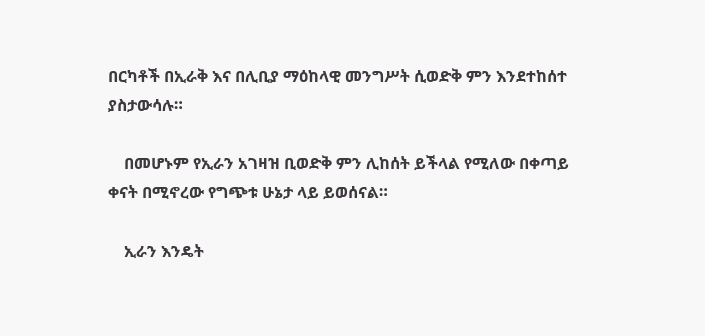በርካቶች በኢራቅ እና በሊቢያ ማዕከላዊ መንግሥት ሲወድቅ ምን እንደተከሰተ ያስታውሳሉ።

    በመሆኑም የኢራን አገዛዝ ቢወድቅ ምን ሊከሰት ይችላል የሚለው በቀጣይ ቀናት በሚኖረው የግጭቱ ሁኔታ ላይ ይወሰናል።

    ኢራን እንዴት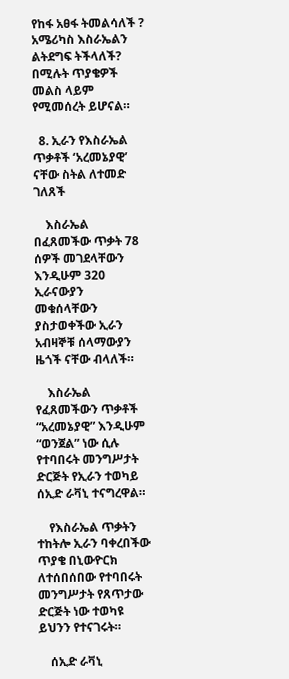የከፋ አፀፋ ትመልሳለች ? አሜሪካስ እስራኤልን ልትደግፍ ትችላለች? በሚሉት ጥያቄዎች መልስ ላይም የሚመሰረት ይሆናል።

  8. ኢራን የእስራኤል ጥቃቶች ‘አረመኔያዊ’ ናቸው ስትል ለተመድ ገለጸች

    እስራኤል በፈጸመችው ጥቃት 78 ሰዎች መገደላቸውን እንዲሁም 320 ኢራናውያን መቁሰላቸውን ያስታወቀችው ኢራን አብዛኞቹ ሰላማውያን ዜጎች ናቸው ብላለች።

    እስራኤል የፈጸመችውን ጥቃቶች “አረመኔያዊ” እንዲሁም “ወንጀል” ነው ሲሉ የተባበሩት መንግሥታት ድርጅት የኢራን ተወካይ ሰኢድ ራቫኒ ተናግረዋል።

    የእስራኤል ጥቃትን ተከትሎ ኢራን ባቀረበችው ጥያቄ በኒውዮርክ ለተሰበሰበው የተባበሩት መንግሥታት የጸጥታው ድርጅት ነው ተወካዩ ይህንን የተናገሩት።

    ሰኢድ ራቫኒ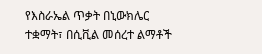የእስራኤል ጥቃት በኒውክሌር ተቋማት፣ በሲቪል መሰረተ ልማቶች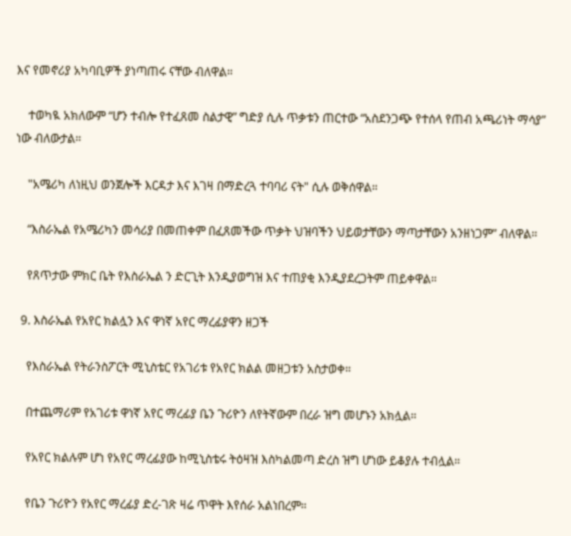እና የመኖሪያ አካባቢዎች ያነጣጠሩ ናቸው ብለዋል።

    ተወካዪ አክለውም “ሆን ተብሎ የተፈጸመ ስልታዊ” ግድያ ሲሉ ጥቃቱን ጠርተው “አስደንጋጭ የተሰላ የጠብ አጫሪነት ማሳያ” ነው ብለውታል።

    "አሜሪካ ለነዚህ ወንጀሎች እርዳታ እና እገዛ በማድረጓ ተባባሪ ናት" ሲሉ ወቅሰዋል።

    “እስራኤል የአሜሪካን መሳሪያ በመጠቀም በፈጸመችው ጥቃት ህዝባችን ህይወታቸውን ማጣታቸውን አንዘነጋም” ብለዋል።

    የጸጥታው ምክር ቤት የእስራኤል ን ድርጊት እንዲያወግዝ እና ተጠያቂ እንዲያደረጋትም ጠይቀዋል።

  9. እስራኤል የአየር ክልሏን እና ዋነኛ አየር ማረፊያዋን ዘጋች

    የእስራኤል የትራንስፖርት ሚኒስቴር የአገሪቱ የአየር ክልል መዘጋቱን አስታወቀ።

    በተጨማሪም የአገሪቱ ዋነኛ አየር ማረፊያ ቤን ጉሪዮን ለየትኛውም በረራ ዝግ መሆኑን አክሏል።

    የአየር ክልሉም ሆነ የአየር ማረፊያው ከሚኒስቴሩ ትዕዛዝ እስካልመጣ ድረስ ዝግ ሆነው ይቆያሉ ተብሏል።

    የቤን ጉሪዮን የአየር ማረፊያ ድረ-ገጽ ዛሬ ጥዋት እየሰራ አልነበረም።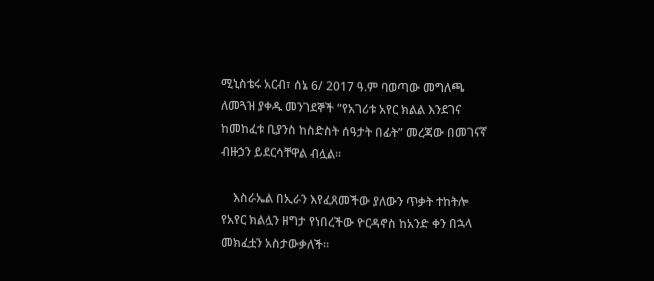ሚኒስቴሩ አርብ፣ ሰኔ 6/ 2017 ዓ.ም ባወጣው መግለጫ ለመጓዝ ያቀዱ መንገደኞች “የአገሪቱ አየር ክልል እንደገና ከመከፈቱ ቢያንስ ከስድስት ሰዓታት በፊት” መረጃው በመገናኛ ብዙኃን ይደርሳቸዋል ብሏል።

    እስራኤል በኢራን እየፈጸመችው ያለውን ጥቃት ተከትሎ የአየር ክልሏን ዘግታ የነበረችው ዮርዳኖስ ከአንድ ቀን በኋላ መክፈቷን አስታውቃለች።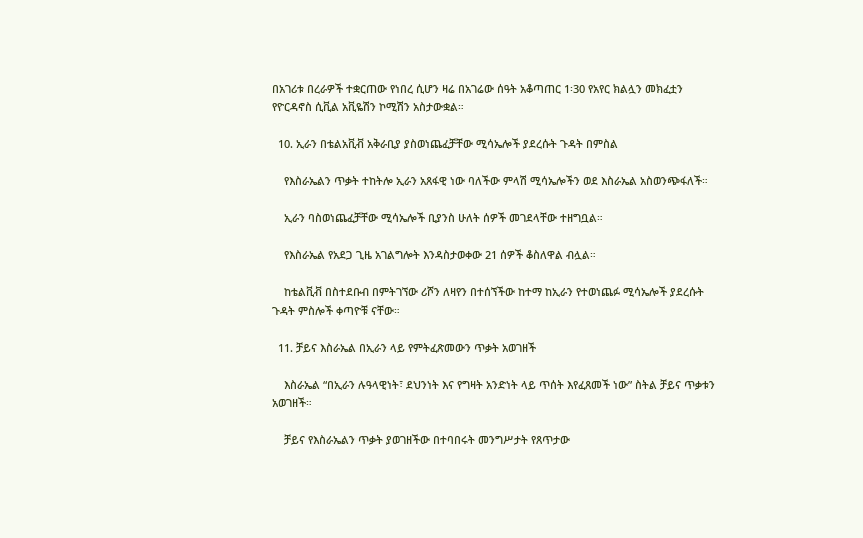በአገሪቱ በረራዎች ተቋርጠው የነበረ ሲሆን ዛሬ በአገሬው ሰዓት አቆጣጠር 1፡30 የአየር ክልሏን መክፈቷን የዮርዳኖስ ሲቪል አቪዬሽን ኮሚሽን አስታውቋል።

  10. ኢራን በቴልአቪቭ አቅራቢያ ያስወነጨፈቻቸው ሚሳኤሎች ያደረሱት ጉዳት በምስል

    የእስራኤልን ጥቃት ተከትሎ ኢራን አጸፋዊ ነው ባለችው ምላሽ ሚሳኤሎችን ወደ እስራኤል አስወንጭፋለች።

    ኢራን ባስወነጨፈቻቸው ሚሳኤሎች ቢያንስ ሁለት ሰዎች መገደላቸው ተዘግቧል።

    የእስራኤል የአደጋ ጊዜ አገልግሎት እንዳስታወቀው 21 ሰዎች ቆስለዋል ብሏል።

    ከቴልቪቭ በስተደቡብ በምትገኘው ሪሾን ለዛየን በተሰኘችው ከተማ ከኢራን የተወነጨፉ ሚሳኤሎች ያደረሱት ጉዳት ምስሎች ቀጣዮቹ ናቸው።

  11. ቻይና እስራኤል በኢራን ላይ የምትፈጽመውን ጥቃት አወገዘች

    እስራኤል “በኢራን ሉዓላዊነት፣ ደህንነት እና የግዛት አንድነት ላይ ጥሰት እየፈጸመች ነው” ስትል ቻይና ጥቃቱን አወገዘች።

    ቻይና የእስራኤልን ጥቃት ያወገዘችው በተባበሩት መንግሥታት የጸጥታው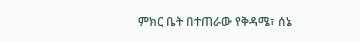ምክር ቤት በተጠራው የቅዳሜ፣ ሰኔ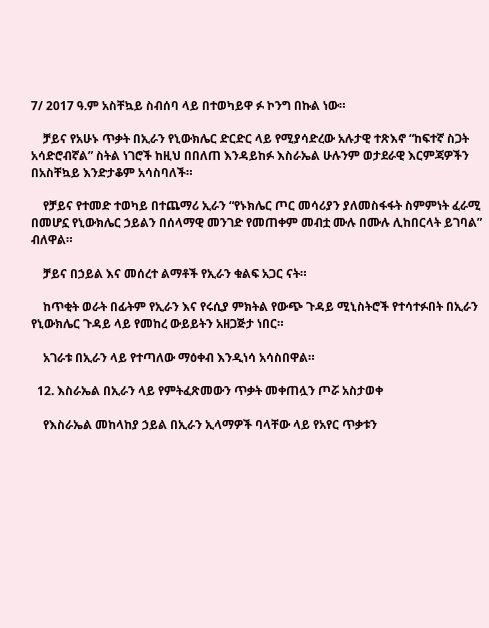7/ 2017 ዓ.ም አስቸኳይ ስብሰባ ላይ በተወካይዋ ፉ ኮንግ በኩል ነው።

    ቻይና የአሁኑ ጥቃት በኢራን የኒውክሌር ድርድር ላይ የሚያሳድረው አሉታዊ ተጽእኖ “ከፍተኛ ስጋት አሳድሮብኛል” ስትል ነገሮች ከዚህ በበለጠ እንዳይከፉ እስራኤል ሁሉንም ወታደራዊ እርምጃዎችን በአስቸኳይ እንድታቆም አሳስባለች።

    የቻይና የተመድ ተወካይ በተጨማሪ ኢራን “የኑክሌር ጦር መሳሪያን ያለመስፋፋት ስምምነት ፈራሚ በመሆኗ የኒውክሌር ኃይልን በሰላማዊ መንገድ የመጠቀም መብቷ ሙሉ በሙሉ ሊከበርላት ይገባል” ብለዋል።

    ቻይና በኃይል እና መሰረተ ልማቶች የኢራን ቁልፍ አጋር ናት።

    ከጥቂት ወራት በፊትም የኢራን እና የሩሲያ ምክትል የውጭ ጉዳይ ሚኒስትሮች የተሳተፉበት በኢራን የኒውክሌር ጉዳይ ላይ የመከረ ውይይትን አዘጋጅታ ነበር።

    አገራቱ በኢራን ላይ የተጣለው ማዕቀብ እንዲነሳ አሳስበዋል።

  12. እስራኤል በኢራን ላይ የምትፈጽመውን ጥቃት መቀጠሏን ጦሯ አስታወቀ

    የእስራኤል መከላከያ ኃይል በኢራን ኢላማዎች ባላቸው ላይ የአየር ጥቃቱን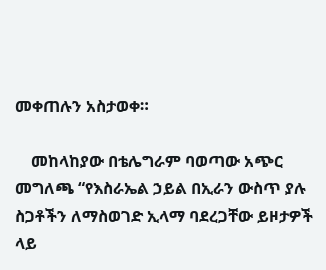መቀጠሉን አስታወቀ።

    መከላከያው በቴሌግራም ባወጣው አጭር መግለጫ “የእስራኤል ኃይል በኢራን ውስጥ ያሉ ስጋቶችን ለማስወገድ ኢላማ ባደረጋቸው ይዞታዎች ላይ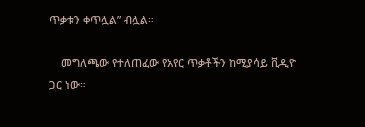ጥቃቱን ቀጥሏል” ብሏል።

    መግለጫው የተለጠፈው የአየር ጥቃቶችን ከሚያሳይ ቪዲዮ ጋር ነው።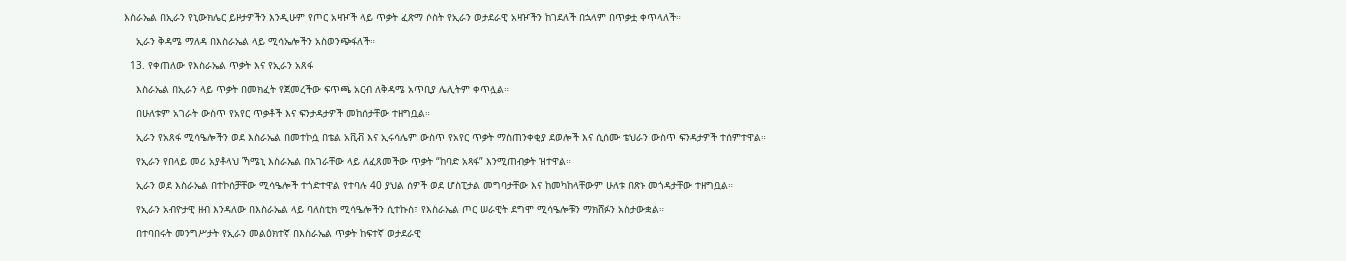እስራኤል በኢራን የኒውክሌር ይዞታዎችን እንዲሁም የጦር አዛዦች ላይ ጥቃት ፈጽማ ሶስት የኢራን ወታደራዊ አዛዦችን ከገደለች በኋላም በጥቃቷ ቀጥላለች።

    ኢራን ቅዳሜ ማለዳ በእስራኤል ላይ ሚሳኤሎችን አስወንጭፋለች።

  13. የቀጠለው የእስራኤል ጥቃት እና የኢራን አጸፋ

    እስራኤል በኢራን ላይ ጥቃት በመክፈት የጀመረችው ፍጥጫ አርብ ለቅዳሜ አጥቢያ ሌሊትም ቀጥሏል።

    በሁለቱም አገራት ውስጥ የአየር ጥቃቶች እና ፍንታዳታዎች መከሰታቸው ተዘግቧል።

    ኢራን የአጸፋ ሚሳዔሎችን ወደ እስራኤል በመተኮሷ በቴል አቪቭ እና ኢሩሳሌም ውስጥ የአየር ጥቃት ማስጠንቀቂያ ደወሎች እና ሲሰሙ ቴህራን ውስጥ ፍንዳታዎች ተሰምተዋል።

    የኢራን የበላይ መሪ አያቶላህ ኻሜኒ እስራኤል በአገራቸው ላይ ለፈጸመችው ጥቃት “ከባድ አጻፋ” እንሚጠብቃት ዝተዋል።

    ኢራን ወደ እስራኤል በተኮሰቻቸው ሚሳዔሎች ተጎድተዋል የተባሉ 40 ያህል ሰዎች ወደ ሆስፒታል መግባታቸው እና ከመካከላቸውም ሁለቱ በጽኑ መጎዳታቸው ተዘግቧል።

    የኢራን አብዮታዊ ዘብ እንዳለው በእስራኤል ላይ ባለስቲክ ሚሳዔሎችን ሲተኩስ፣ የእስራኤል ጦር ሠራዊት ደግሞ ሚሳዔሎቹን ማክሸፉን አስታውቋል።

    በተባበሩት መንግሥታት የኢራን መልዕክተኛ በእስራኤል ጥቃት ከፍተኛ ወታደራዊ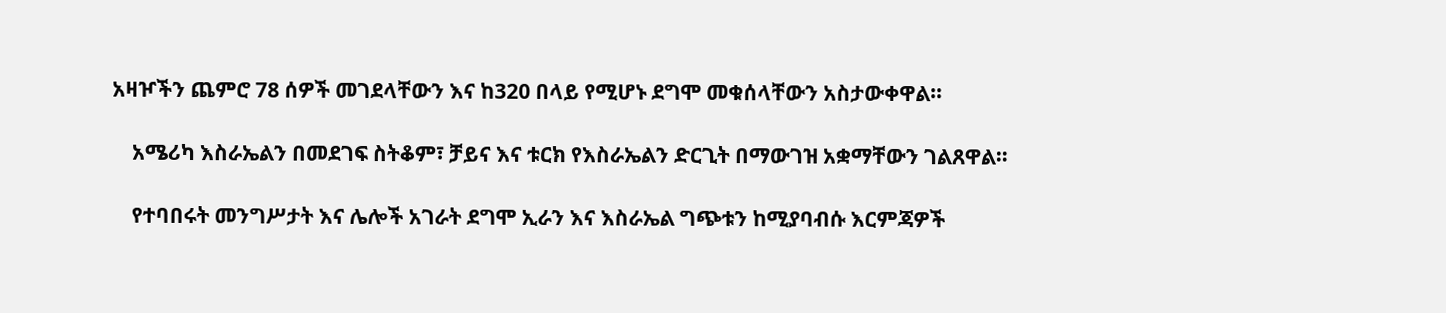አዛዦችን ጨምሮ 78 ሰዎች መገደላቸውን እና ከ320 በላይ የሚሆኑ ደግሞ መቁሰላቸውን አስታውቀዋል።

    አሜሪካ እስራኤልን በመደገፍ ስትቆም፣ ቻይና እና ቱርክ የእስራኤልን ድርጊት በማውገዝ አቋማቸውን ገልጸዋል።

    የተባበሩት መንግሥታት እና ሌሎች አገራት ደግሞ ኢራን እና እስራኤል ግጭቱን ከሚያባብሱ እርምጃዎች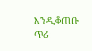እንዲቆጠቡ ጥሪ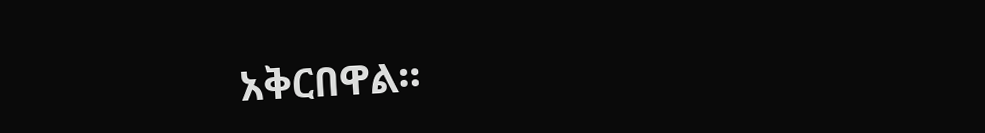አቅርበዋል።